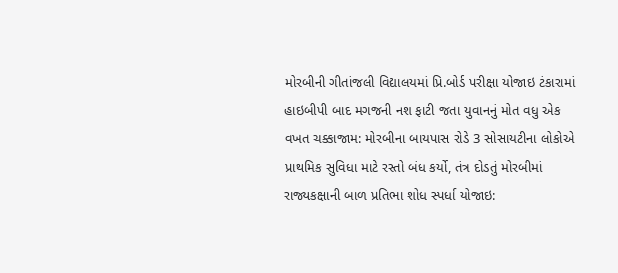મોરબીની ગીતાંજલી વિદ્યાલયમાં પ્રિ.બોર્ડ પરીક્ષા યોજાઇ ટંકારામાં હાઇબીપી બાદ મગજની નશ ફાટી જતા યુવાનનું મોત વધુ એક વખત ચક્કાજામ: મોરબીના બાયપાસ રોડે 3 સોસાયટીના લોકોએ પ્રાથમિક સુવિધા માટે રસ્તો બંધ કર્યો, તંત્ર દોડતું મોરબીમાં રાજ્યકક્ષાની બાળ પ્રતિભા શોધ સ્પર્ધા યોજાઇ: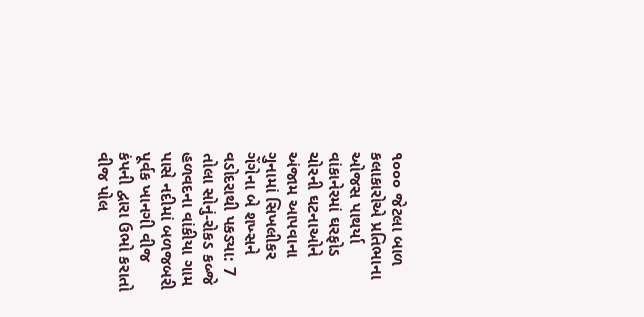૧૦૦૦ જેટલા બાળ કલાકારોએ પ્રતિભાના ઓજસ પાથર્યા વાંકાનેરમાં ઘરફોડ ચોરની ઘટનાઓને અંજામ આપવાના ગુનામાં સિખલીકર ગેંગેના બે શખ્સને વડોદરાથી પકડ્યા: 7 તોલા સોનું-રોકડ કબ્જે હળવદના વાંકીયા ગામ પાસે નદીમાં બળજબરી પૂર્વક ખાનગી વીજ કંપની દ્વારા ઉભો કરાતો વીજ પોલ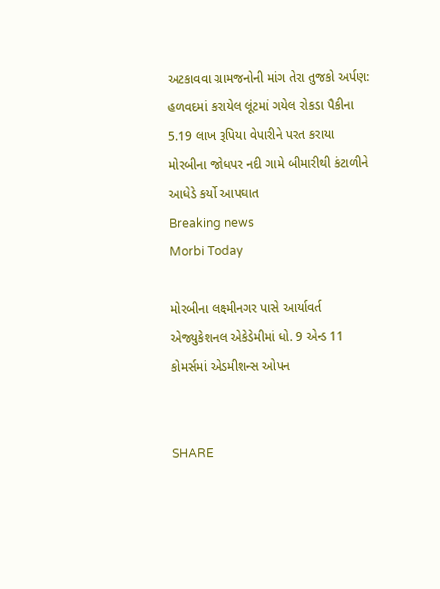અટકાવવા ગ્રામજનોની માંગ તેરા તુજકો અર્પણ: હળવદમાં કરાયેલ લૂંટમાં ગયેલ રોકડા પૈકીના 5.19 લાખ રૂપિયા વેપારીને પરત કરાયા મોરબીના જોધપર નદી ગામે બીમારીથી કંટાળીને આધેડે કર્યો આપઘાત
Breaking news
Morbi Today

મોરબીના લક્ષ્મીનગર પાસે આર્યાવર્ત એજ્યુકેશનલ એકેડેમીમાં ધો. 9 એન્ડ 11 કોમર્સમાં એડમીશન્સ ઓપન


SHARE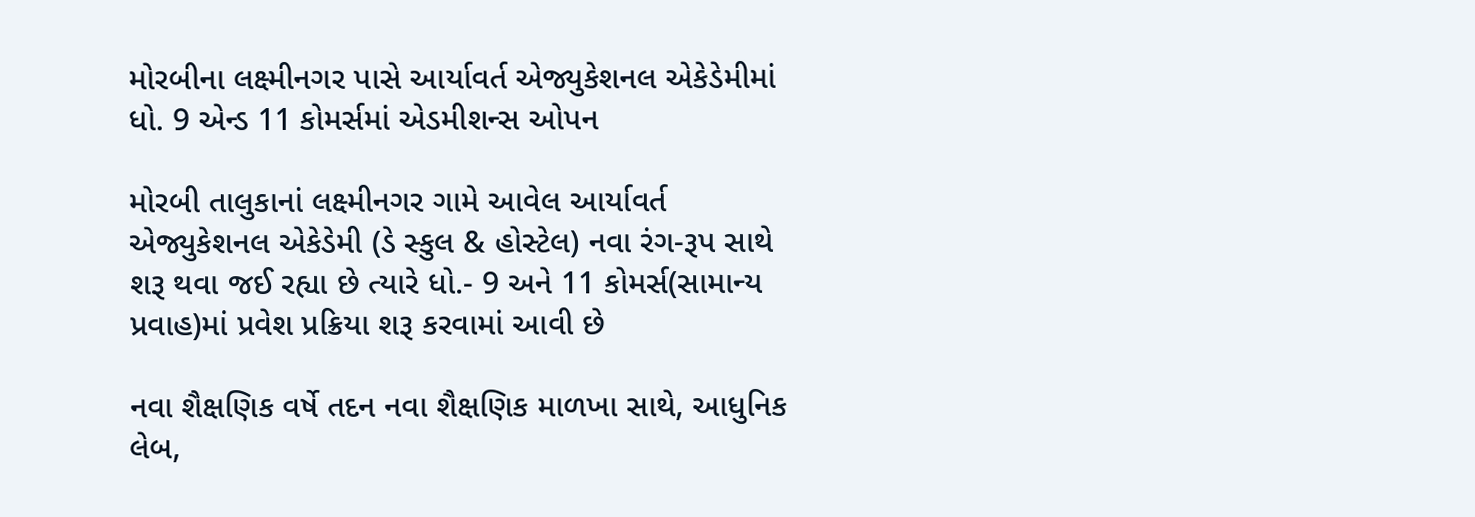મોરબીના લક્ષ્મીનગર પાસે આર્યાવર્ત એજ્યુકેશનલ એકેડેમીમાં ધો. 9 એન્ડ 11 કોમર્સમાં એડમીશન્સ ઓપન

મોરબી તાલુકાનાં લક્ષ્મીનગર ગામે આવેલ આર્યાવર્ત એજ્યુકેશનલ એકેડેમી (ડે સ્કુલ & હોસ્ટેલ) નવા રંગ-રૂપ સાથે શરૂ થવા જઈ રહ્યા છે ત્યારે ધો.- 9 અને 11 કોમર્સ(સામાન્ય પ્રવાહ)માં પ્રવેશ પ્રક્રિયા શરૂ કરવામાં આવી છે

નવા શૈક્ષણિક વર્ષે તદન નવા શૈક્ષણિક માળખા સાથે, આધુનિક લેબ,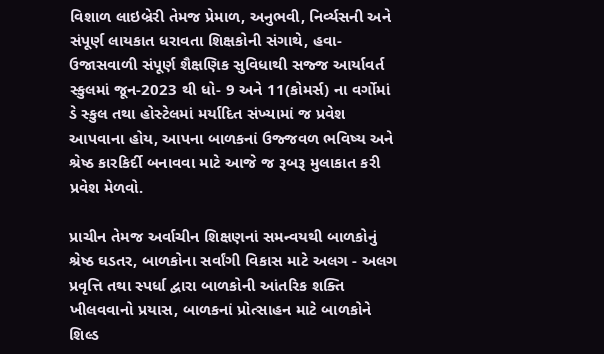વિશાળ લાઇબ્રેરી તેમજ પ્રેમાળ, અનુભવી, નિર્વ્યસની અને સંપૂર્ણ લાયકાત ધરાવતા શિક્ષકોની સંગાથે, હવા-ઉજાસવાળી સંપૂર્ણ શૈક્ષણિક સુવિધાથી સજ્જ આર્યાવર્ત સ્કુલમાં જૂન-2023 થી ધો- 9 અને 11(કોમર્સ) ના વર્ગોમાં ડે સ્કુલ તથા હોસ્ટેલમાં મર્યાદિત સંખ્યામાં જ પ્રવેશ આપવાના હોય, આપના બાળકનાં ઉજ્જવળ ભવિષ્ય અને શ્રેષ્ઠ કારકિર્દી બનાવવા માટે આજે જ રૂબરૂ મુલાકાત કરી પ્રવેશ મેળવો.

પ્રાચીન તેમજ અર્વાચીન શિક્ષણનાં સમન્વયથી બાળકોનું શ્રેષ્ઠ ઘડતર, બાળકોના સર્વાંગી વિકાસ માટે અલગ - અલગ પ્રવૃત્તિ તથા સ્પર્ધા દ્વારા બાળકોની આંતરિક શક્તિ ખીલવવાનો પ્રયાસ, બાળકનાં પ્રોત્સાહન માટે બાળકોને શિલ્ડ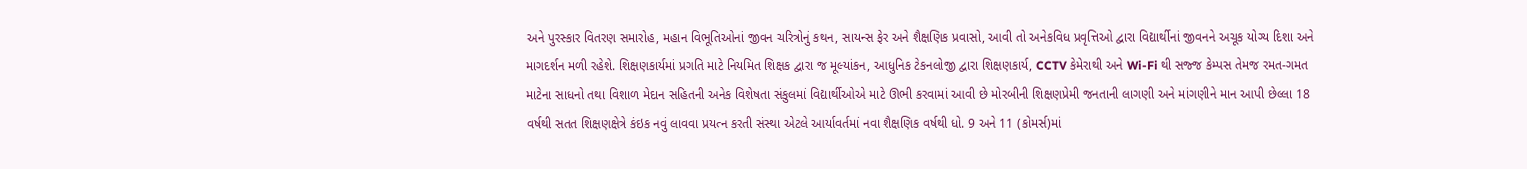અને પુરસ્કાર વિતરણ સમારોહ, મહાન વિભૂતિઓનાં જીવન ચરિત્રોનું કથન, સાયન્સ ફેર અને શૈક્ષણિક પ્રવાસો, આવી તો અનેકવિધ પ્રવૃત્તિઓ દ્વારા વિદ્યાર્થીનાં જીવનને અચૂક યોગ્ય દિશા અને માગદર્શન મળી રહેશે. શિક્ષણકાર્યમાં પ્રગતિ માટે નિયમિત શિક્ષક દ્વારા જ મૂલ્યાંકન, આધુનિક ટેકનલોજી દ્વારા શિક્ષણકાર્ય, CCTV કેમેરાથી અને Wi-Fi થી સજ્જ કેમ્પસ તેમજ રમત-ગમત માટેના સાધનો તથા વિશાળ મેદાન સહિતની અનેક વિશેષતા સંકુલમાં વિદ્યાર્થીઓએ માટે ઊભી કરવામાં આવી છે મોરબીની શિક્ષણપ્રેમી જનતાની લાગણી અને માંગણીને માન આપી છેલ્લા 18 વર્ષથી સતત શિક્ષણક્ષેત્રે કંઇક નવું લાવવા પ્રયત્ન કરતી સંસ્થા એટલે આર્યાવર્તમાં નવા શૈક્ષણિક વર્ષથી ધો. 9 અને 11 (કોમર્સ)માં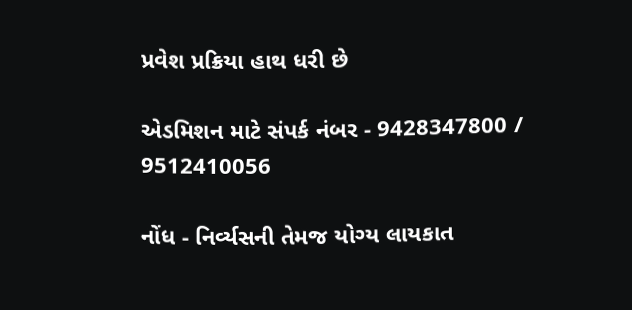પ્રવેશ પ્રક્રિયા હાથ ધરી છે

એડમિશન માટે સંપર્ક નંબર - 9428347800 / 9512410056

નોંધ - નિર્વ્યસની તેમજ યોગ્ય લાયકાત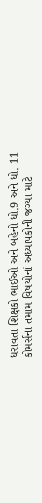ધરાવતા શિક્ષકો ભાઈઓ અને બહેનો ધો.9 અને ધો. 11 કોમર્સના તમામ વિષયોનાં અધ્યાપકોની જગ્યા માટે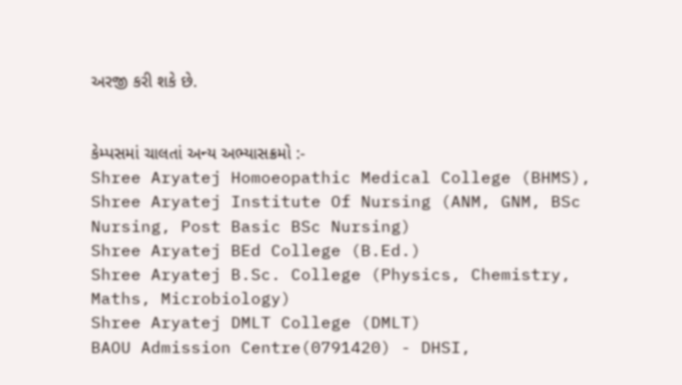અરજી કરી શકે છે.


કેમ્પસમાં ચાલતાં અન્ય અભ્યાસક્રમો :-
Shree Aryatej Homoeopathic Medical College (BHMS),
Shree Aryatej Institute Of Nursing (ANM, GNM, BSc Nursing, Post Basic BSc Nursing)
Shree Aryatej BEd College (B.Ed.)
Shree Aryatej B.Sc. College (Physics, Chemistry, Maths, Microbiology)
Shree Aryatej DMLT College (DMLT)
BAOU Admission Centre(0791420) - DHSI,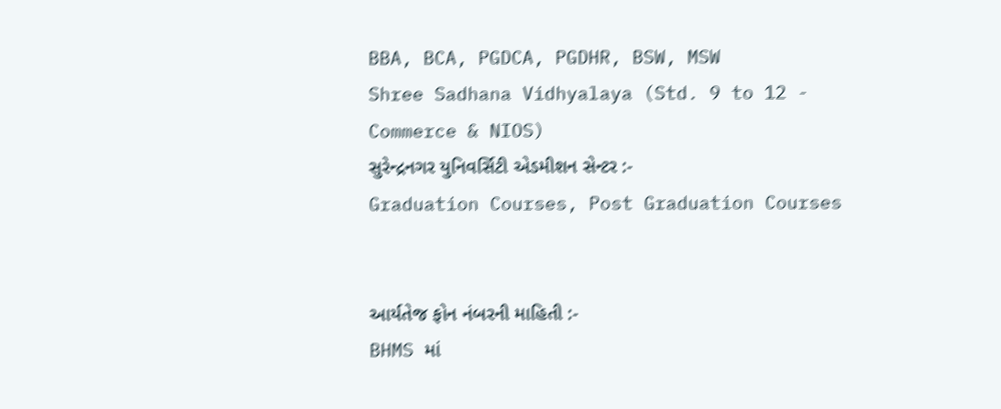BBA, BCA, PGDCA, PGDHR, BSW, MSW
Shree Sadhana Vidhyalaya (Std. 9 to 12 - Commerce & NIOS)
સુરેન્દ્રનગર યુનિવર્સિટી એડમીશન સેન્ટર :-
Graduation Courses, Post Graduation Courses


આર્યતેજ ફોન નંબરની માહિતી :-
BHMS માં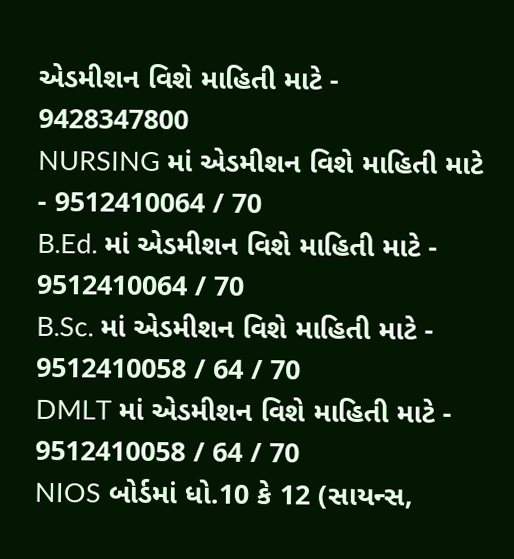એડમીશન વિશે માહિતી માટે - 9428347800
NURSING માં એડમીશન વિશે માહિતી માટે - 9512410064 / 70
B.Ed. માં એડમીશન વિશે માહિતી માટે - 9512410064 / 70
B.Sc. માં એડમીશન વિશે માહિતી માટે - 9512410058 / 64 / 70
DMLT માં એડમીશન વિશે માહિતી માટે - 9512410058 / 64 / 70
NIOS બોર્ડમાં ધો.10 કે 12 (સાયન્સ,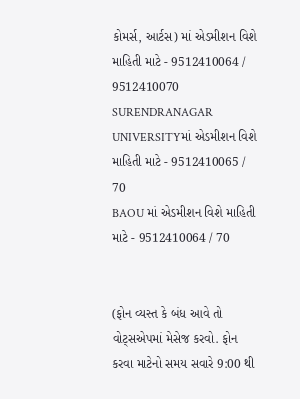કોમર્સ, આર્ટસ) માં એડમીશન વિશે માહિતી માટે - 9512410064 / 9512410070
SURENDRANAGAR UNIVERSITYમાં એડમીશન વિશે માહિતી માટે - 9512410065 / 70
BAOU માં એડમીશન વિશે માહિતી માટે - 9512410064 / 70


(ફોન વ્યસ્ત કે બંધ આવે તો વોટ્સએપમાં મેસેજ કરવો. ફોન કરવા માટેનો સમય સવારે 9:00 થી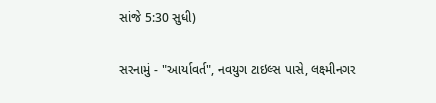સાંજે 5:30 સુધી)

સરનામું - "આર્યાવર્ત", નવયુગ ટાઇલ્સ પાસે, લક્ષ્મીનગર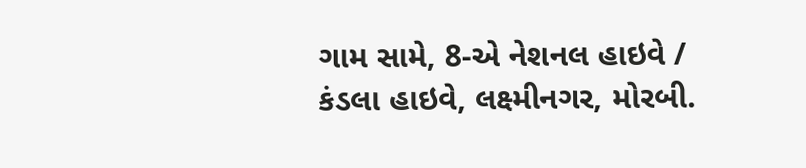ગામ સામે, 8-એ નેશનલ હાઇવે / કંડલા હાઇવે, લક્ષ્મીનગર, મોરબી.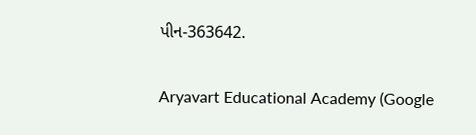પીન-363642.

Aryavart Educational Academy (Google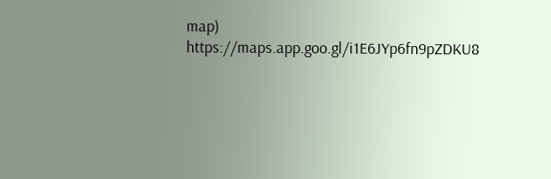map)
https://maps.app.goo.gl/i1E6JYp6fn9pZDKU8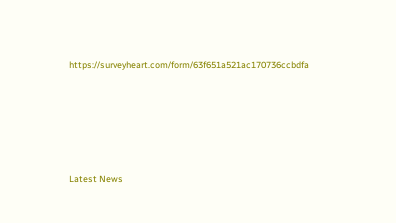https://surveyheart.com/form/63f651a521ac170736ccbdfa






Latest News